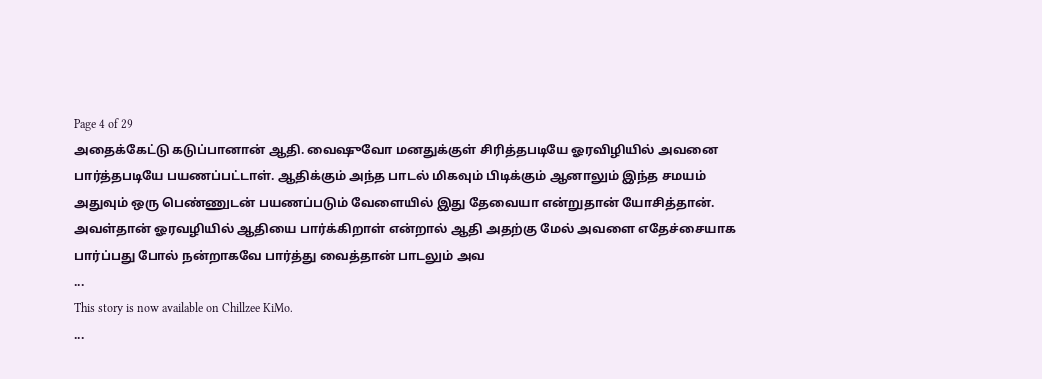Page 4 of 29
அதைக்கேட்டு கடுப்பானான் ஆதி. வைஷுவோ மனதுக்குள் சிரித்தபடியே ஓரவிழியில் அவனை பார்த்தபடியே பயணப்பட்டாள். ஆதிக்கும் அந்த பாடல் மிகவும் பிடிக்கும் ஆனாலும் இந்த சமயம் அதுவும் ஒரு பெண்ணுடன் பயணப்படும் வேளையில் இது தேவையா என்றுதான் யோசித்தான்.
அவள்தான் ஓரவழியில் ஆதியை பார்க்கிறாள் என்றால் ஆதி அதற்கு மேல் அவளை எதேச்சையாக பார்ப்பது போல் நன்றாகவே பார்த்து வைத்தான் பாடலும் அவ
...
This story is now available on Chillzee KiMo.
...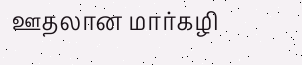ஊதலான மார்கழி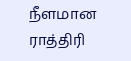நீளமான ராத்திரி